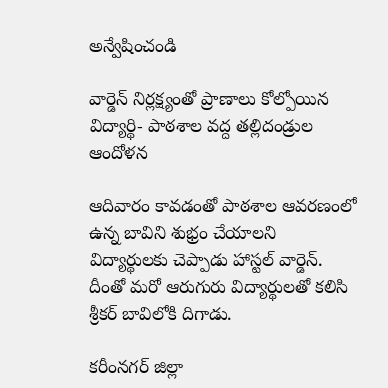అన్వేషించండి

వార్డెన్ నిర్లక్ష్యంతో ప్రాణాలు కోల్పోయిన విద్యార్థి- పాఠశాల వద్ద తల్లిదండ్రుల ఆందోళన

ఆదివారం కావడంతో పాఠశాల ఆవరణంలో ఉన్న బావిని శుభ్రం చేయాలని విద్యార్థులకు చెప్పాడు హాస్టల్ వార్డెన్. దీంతో మరో ఆరుగురు విద్యార్థులతో కలిసి శ్రీకర్ బావిలోకి దిగాడు.

కరీంనగర్ జిల్లా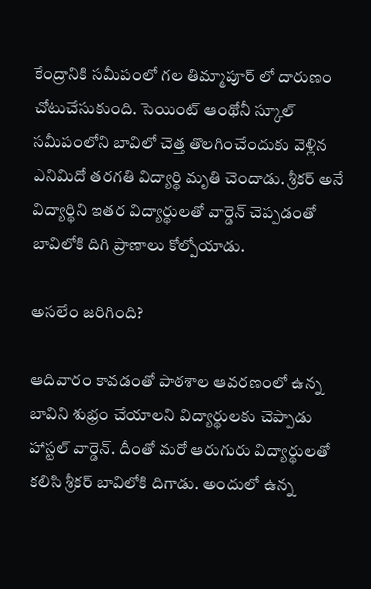కేంద్రానికి సమీపంలో గల తిమ్మాపూర్ లో దారుణం చోటుచేసుకుంది. సెయింట్ ఆంథోనీ స్కూల్‌ సమీపంలోని బావిలో చెత్త తొలగించేందుకు వెళ్లిన ఎనిమిదో తరగతి విద్యార్థి మృతి చెందాడు. శ్రీకర్ అనే విద్యార్థిని ఇతర విద్యార్థులతో వార్డెన్ చెప్పడంతో బావిలోకి దిగి ప్రాణాలు కోల్పోయాడు.

అసలేం జరిగింది?

ఆదివారం కావడంతో పాఠశాల ఆవరణంలో ఉన్న బావిని శుభ్రం చేయాలని విద్యార్థులకు చెప్పాడు హాస్టల్ వార్డెన్. దీంతో మరో ఆరుగురు విద్యార్థులతో కలిసి శ్రీకర్ బావిలోకి దిగాడు. అందులో ఉన్న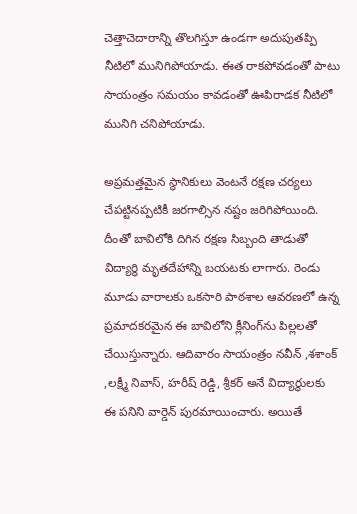చెత్తాచెదారాన్ని తొలగిస్తూ ఉండగా అదుపుతప్పి నీటిలో మునిగిపోయాడు. ఈత రాకపోవడంతో పాటు సాయంత్రం సమయం కావడంతో ఊపిరాడక నీటిలో మునిగి చనిపోయాడు.

అప్రమత్తమైన స్థానికులు వెంటనే రక్షణ చర్యలు చేపట్టినప్పటికీ జరగాల్సిన నష్టం జరిగిపోయింది. దీంతో బావిలోకి దిగిన రక్షణ సిబ్బంది తాడుతో విద్యార్థి మృతదేహాన్ని బయటకు లాగారు. రెండు మూడు వారాలకు ఒకసారి పాఠశాల ఆవరణలో ఉన్న ప్రమాదకరమైన ఈ బావిలోని క్లీనింగ్‌ను పిల్లలతో చేయిస్తున్నారు. ఆదివారం సాయంత్రం నవీన్ ,శశాంక్ ,లక్ష్మీ నివాస్, హరీష్ రెడ్డి, శ్రీకర్ అనే విద్యార్థులకు ఈ పనిని వార్డెన్ పురమాయించారు. అయితే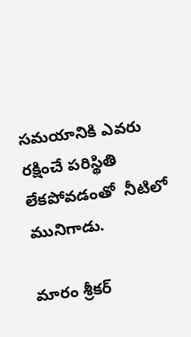సమయానికి ఎవరు రక్షించే పరిస్థితి లేకపోవడంతో  నీటిలో మునిగాడు.

మారం శ్రీకర్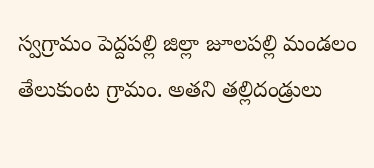స్వగ్రామం పెద్దపల్లి జిల్లా జూలపల్లి మండలం తేలుకుంట గ్రామం. అతని తల్లిదండ్రులు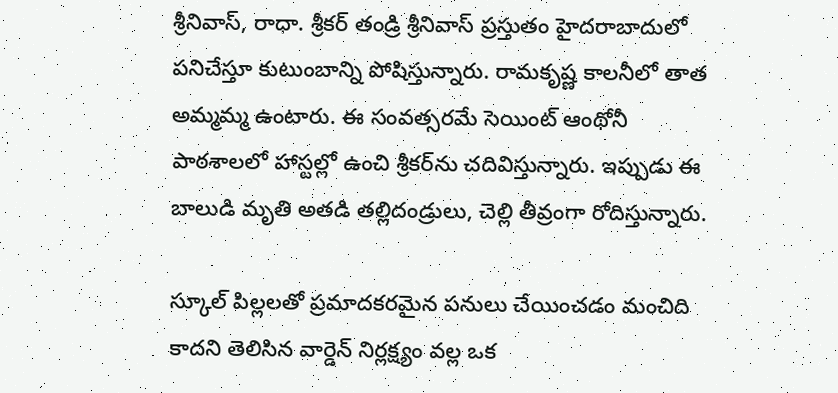శ్రీనివాస్, రాధా. శ్రీకర్ తండ్రి శ్రీనివాస్ ప్రస్తుతం హైదరాబాదులో పనిచేస్తూ కుటుంబాన్ని పోషిస్తున్నారు. రామకృష్ణ కాలనీలో తాత అమ్మమ్మ ఉంటారు. ఈ సంవత్సరమే సెయింట్ ఆంథోనీ పాఠశాలలో హాస్టల్లో ఉంచి శ్రీకర్‌ను చదివిస్తున్నారు. ఇప్పుడు ఈ బాలుడి మృతి అతడి తల్లిదండ్రులు, చెల్లి తీవ్రంగా రోదిస్తున్నారు.

స్కూల్ పిల్లలతో ప్రమాదకరమైన పనులు చేయించడం మంచిది కాదని తెలిసిన వార్డెన్ నిర్లక్ష్యం వల్ల ఒక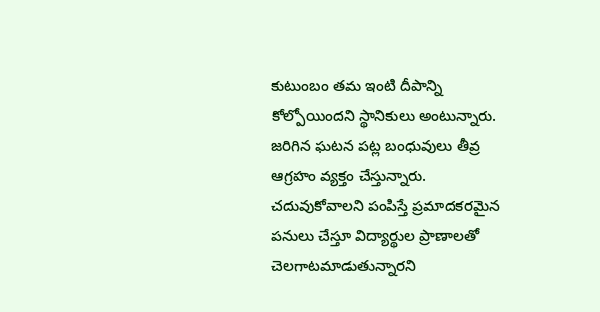కుటుంబం తమ ఇంటి దీపాన్ని కోల్పోయిందని స్థానికులు అంటున్నారు. జరిగిన ఘటన పట్ల బంధువులు తీవ్ర ఆగ్రహం వ్యక్తం చేస్తున్నారు. చదువుకోవాలని పంపిస్తే ప్రమాదకరమైన పనులు చేస్తూ విద్యార్థుల ప్రాణాలతో చెలగాటమాడుతున్నారని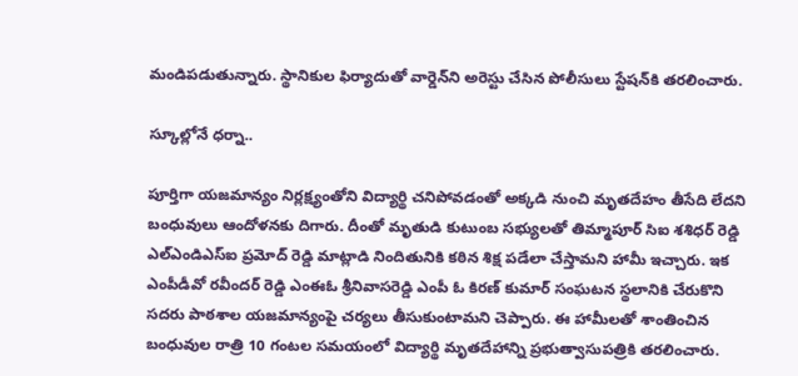మండిపడుతున్నారు. స్థానికుల ఫిర్యాదుతో వార్డెన్‌ని అరెస్టు చేసిన పోలీసులు స్టేషన్‌కి తరలించారు.

స్కూల్లోనే ధర్నా..

పూర్తిగా యజమాన్యం నిర్లక్ష్యంతోని విద్యార్థి చనిపోవడంతో అక్కడి నుంచి మృతదేహం తీసేది లేదని బంధువులు ఆందోళనకు దిగారు. దీంతో మృతుడి కుటుంబ సభ్యులతో తిమ్మాపూర్ సిఐ శశిధర్ రెడ్డి ఎల్ఎండిఎస్ఐ ప్రమోద్ రెడ్డి మాట్లాడి నిందితునికి కఠిన శిక్ష పడేలా చేస్తామని హామీ ఇచ్చారు. ఇక ఎంపీడీవో రవీందర్ రెడ్డి ఎంఈఓ శ్రీనివాసరెడ్డి ఎంపీ ఓ కిరణ్ కుమార్ సంఘటన స్థలానికి చేరుకొని సదరు పాఠశాల యజమాన్యంపై చర్యలు తీసుకుంటామని చెప్పారు. ఈ హామీలతో శాంతించిన బంధువుల రాత్రి 10 గంటల సమయంలో విద్యార్థి మృతదేహాన్ని ప్రభుత్వాసుపత్రికి తరలించారు.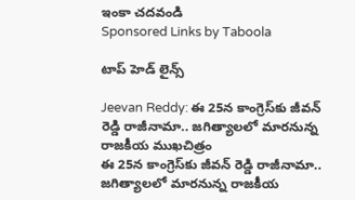ఇంకా చదవండి
Sponsored Links by Taboola

టాప్ హెడ్ లైన్స్

Jeevan Reddy: ఈ 25న కాంగ్రెస్‌కు జీవన్ రెడ్డి రాజీనామా.. జగిత్యాలలో మారనున్న రాజకీయ ముఖచిత్రం
ఈ 25న కాంగ్రెస్‌కు జీవన్ రెడ్డి రాజీనామా.. జగిత్యాలలో మారనున్న రాజకీయ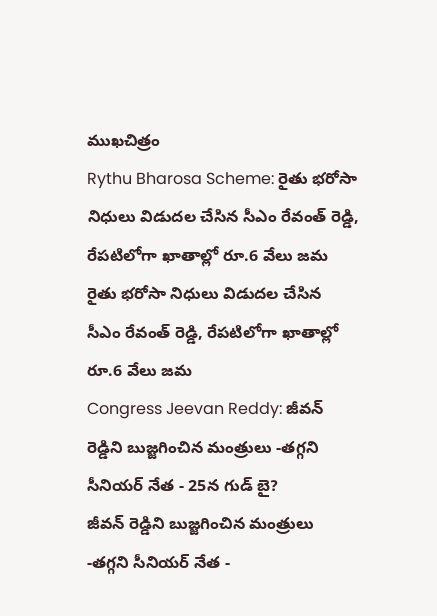ముఖచిత్రం
Rythu Bharosa Scheme: రైతు భరోసా నిధులు విడుదల చేసిన సీఎం రేవంత్ రెడ్డి, రేపటిలోగా ఖాతాల్లో రూ.6 వేలు జమ
రైతు భరోసా నిధులు విడుదల చేసిన సీఎం రేవంత్ రెడ్డి, రేపటిలోగా ఖాతాల్లో రూ.6 వేలు జమ
Congress Jeevan Reddy: జీవన్ రెడ్డిని బుజ్జగించిన మంత్రులు -తగ్గని సీనియర్ నేత - 25న గుడ్ బై?
జీవన్ రెడ్డిని బుజ్జగించిన మంత్రులు -తగ్గని సీనియర్ నేత -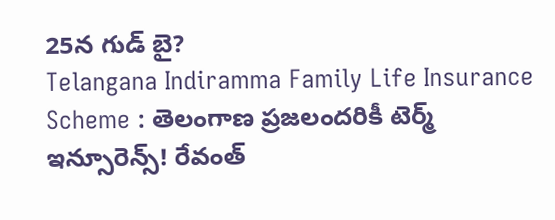25న గుడ్ బై?
Telangana Indiramma Family Life Insurance Scheme : తెలంగాణ ప్రజలందరికీ టెర్మ్‌ ఇన్సూరెన్స్‌! రేవంత్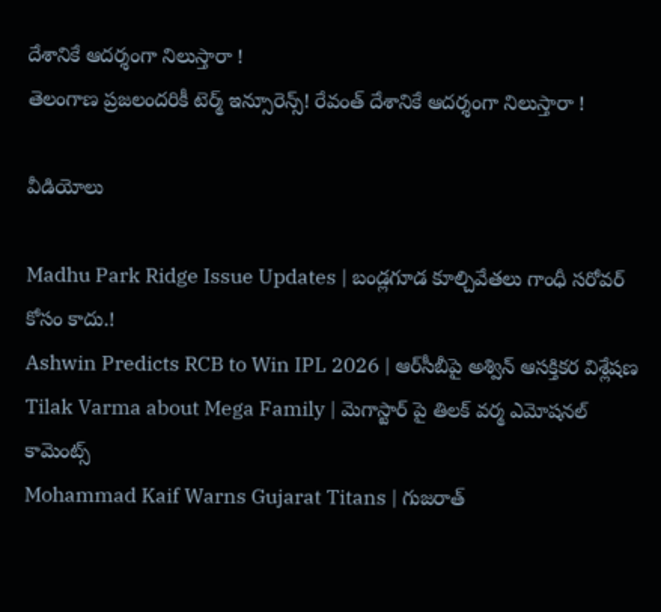దేశానికే ఆదర్శంగా నిలుస్తారా !
తెలంగాణ ప్రజలందరికీ టెర్మ్‌ ఇన్సూరెన్స్‌! రేవంత్ దేశానికే ఆదర్శంగా నిలుస్తారా !

వీడియోలు

Madhu Park Ridge Issue Updates | బండ్లగూడ కూల్చివేతలు గాంధీ సరోవర్ కోసం కాదు.!
Ashwin Predicts RCB to Win IPL 2026 | ఆర్‌సీబీపై అశ్విన్ ఆసక్తికర విశ్లేషణ
Tilak Varma about Mega Family | మెగాస్టార్ పై తిలక్ వర్మ ఎమోషనల్ కామెంట్స్
Mohammad Kaif Warns Gujarat Titans | గుజరాత్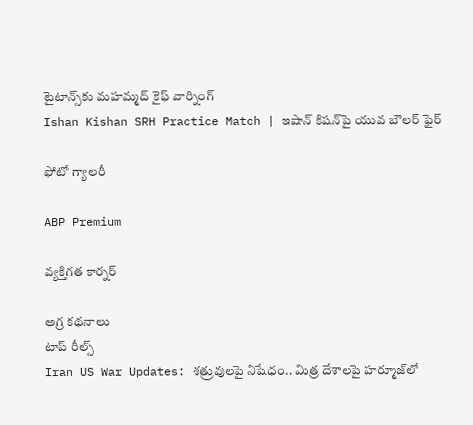టైటాన్స్‌కు మహమ్మద్ కైఫ్ వార్నింగ్
Ishan Kishan SRH Practice Match | ఇషాన్ కిషన్‌పై యువ బౌలర్ ఫైర్

ఫోటో గ్యాలరీ

ABP Premium

వ్యక్తిగత కార్నర్

అగ్ర కథనాలు
టాప్ రీల్స్
Iran US War Updates: శత్రువులపై నిషేధం.. మిత్ర దేశాలపై హర్మూజ్‌లో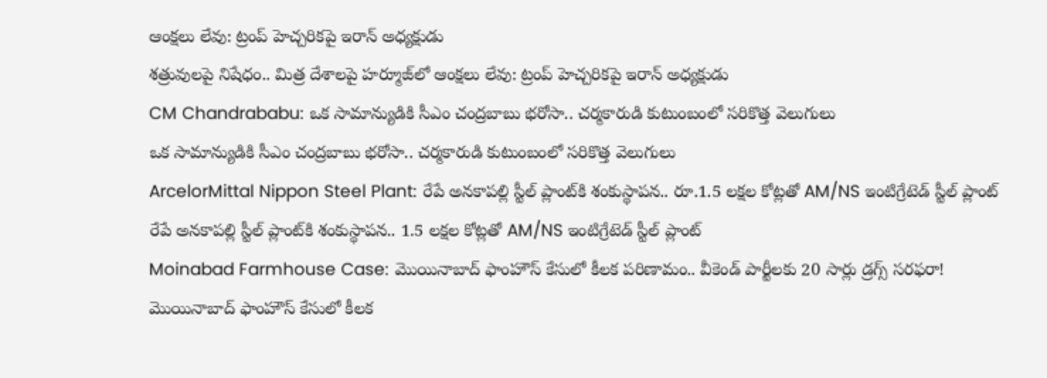ఆంక్షలు లేవు: ట్రంప్ హెచ్చరికపై ఇరాన్ అధ్యక్షుడు
శత్రువులపై నిషేధం.. మిత్ర దేశాలపై హర్మూజ్‌లో ఆంక్షలు లేవు: ట్రంప్ హెచ్చరికపై ఇరాన్ అధ్యక్షుడు
CM Chandrababu: ఒక సామాన్యుడికి సీఎం చంద్రబాబు భరోసా.. చర్మకారుడి కుటుంబంలో సరికొత్త వెలుగులు
ఒక సామాన్యుడికి సీఎం చంద్రబాబు భరోసా.. చర్మకారుడి కుటుంబంలో సరికొత్త వెలుగులు
ArcelorMittal Nippon Steel Plant: రేపే అనకాపల్లి స్టీల్ ప్లాంట్‌కి శంకుస్థాపన.. రూ.1.5 లక్షల కోట్లతో AM/NS ఇంటిగ్రేటెడ్ స్టీల్ ప్లాంట్
రేపే అనకాపల్లి స్టీల్ ప్లాంట్‌కి శంకుస్థాపన.. 1.5 లక్షల కోట్లతో AM/NS ఇంటిగ్రేటెడ్ స్టీల్ ప్లాంట్
Moinabad Farmhouse Case: మొయినాబాద్ ఫాంహౌస్ కేసులో కీలక పరిణామం.. వీకెండ్ పార్టీలకు 20 సార్లు డ్రగ్స్ సరఫరా!
మొయినాబాద్ ఫాంహౌస్ కేసులో కీలక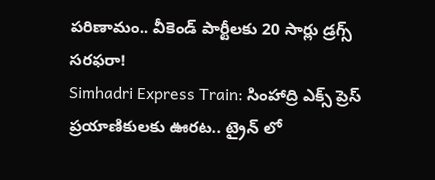పరిణామం.. వీకెండ్ పార్టీలకు 20 సార్లు డ్రగ్స్ సరఫరా!
Simhadri Express Train: సింహాద్రి ఎక్స్ ప్రెస్ ప్రయాణికులకు ఊరట.. ట్రైన్ లో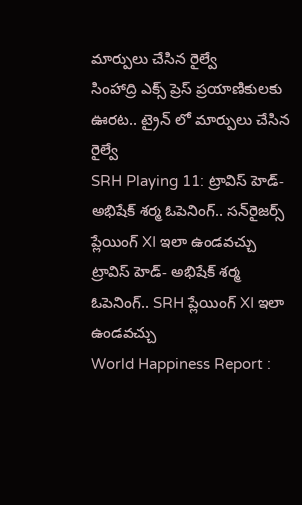మార్పులు చేసిన రైల్వే
సింహాద్రి ఎక్స్ ప్రెస్ ప్రయాణికులకు ఊరట.. ట్రైన్ లో మార్పులు చేసిన రైల్వే
SRH Playing 11: ట్రావిస్ హెడ్- అభిషేక్ శర్మ ఓపెనింగ్.. సన్‌రైజర్స్ ప్లేయింగ్ XI ఇలా ఉండవచ్చు
ట్రావిస్ హెడ్- అభిషేక్ శర్మ ఓపెనింగ్.. SRH ప్లేయింగ్ XI ఇలా ఉండవచ్చు
World Happiness Report :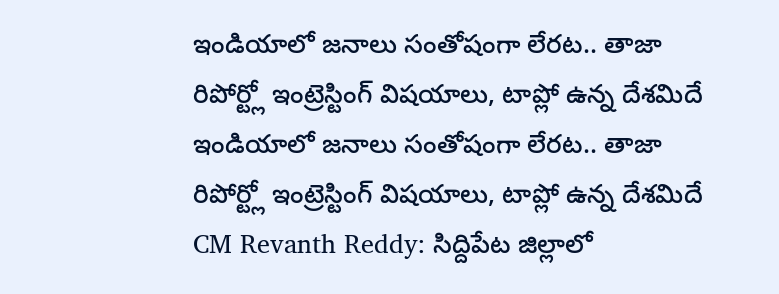ఇండియాలో జనాలు సంతోషంగా లేరట.. తాజా రిపోర్ట్లో ఇంట్రెస్టింగ్ విషయాలు, టాప్లో ఉన్న దేశమిదే
ఇండియాలో జనాలు సంతోషంగా లేరట.. తాజా రిపోర్ట్లో ఇంట్రెస్టింగ్ విషయాలు, టాప్లో ఉన్న దేశమిదే
CM Revanth Reddy: సిద్దిపేట జిల్లాలో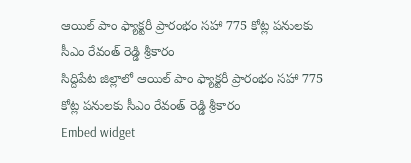ఆయిల్ పాం ఫ్యాక్టరీ ప్రారంభం సహా 775 కోట్ల పనులకు సీఎం రేవంత్ రెడ్డి శ్రీకారం
సిద్దిపేట జిల్లాలో ఆయిల్ పాం ఫ్యాక్టరీ ప్రారంభం సహా 775 కోట్ల పనులకు సీఎం రేవంత్ రెడ్డి శ్రీకారం
Embed widget